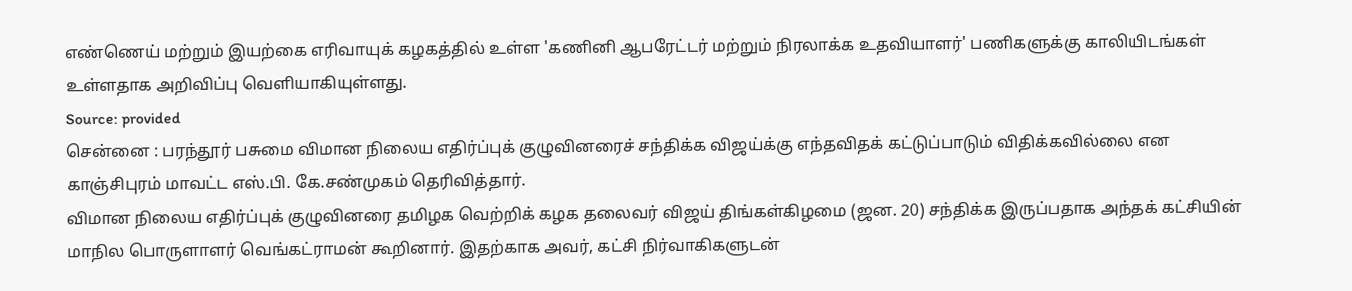எண்ணெய் மற்றும் இயற்கை எரிவாயுக் கழகத்தில் உள்ள 'கணினி ஆபரேட்டர் மற்றும் நிரலாக்க உதவியாளர்' பணிகளுக்கு காலியிடங்கள் உள்ளதாக அறிவிப்பு வெளியாகியுள்ளது.
Source: provided
சென்னை : பரந்தூர் பசுமை விமான நிலைய எதிர்ப்புக் குழுவினரைச் சந்திக்க விஜய்க்கு எந்தவிதக் கட்டுப்பாடும் விதிக்கவில்லை என காஞ்சிபுரம் மாவட்ட எஸ்.பி. கே.சண்முகம் தெரிவித்தார்.
விமான நிலைய எதிர்ப்புக் குழுவினரை தமிழக வெற்றிக் கழக தலைவர் விஜய் திங்கள்கிழமை (ஜன. 20) சந்திக்க இருப்பதாக அந்தக் கட்சியின் மாநில பொருளாளர் வெங்கட்ராமன் கூறினார். இதற்காக அவர், கட்சி நிர்வாகிகளுடன்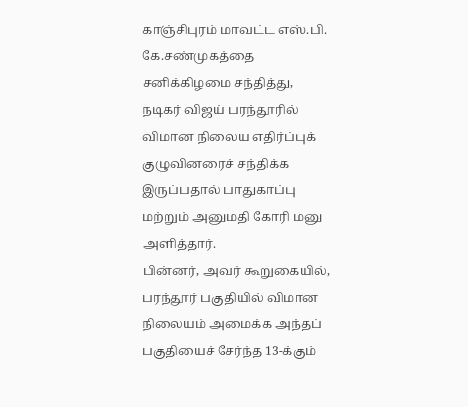காஞ்சிபுரம் மாவட்ட எஸ்.பி. கே.சண்முகத்தை சனிக்கிழமை சந்தித்து, நடிகர் விஜய் பரந்தூரில் விமான நிலைய எதிர்ப்புக் குழுவினரைச் சந்திக்க இருப்பதால் பாதுகாப்பு மற்றும் அனுமதி கோரி மனு அளித்தார்.
பின்னர், அவர் கூறுகையில், பரந்தூர் பகுதியில் விமான நிலையம் அமைக்க அந்தப் பகுதியைச் சேர்ந்த 13-க்கும்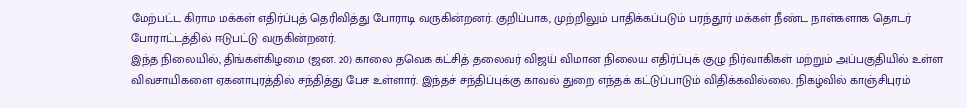மேற்பட்ட கிராம மக்கள் எதிர்ப்புத் தெரிவித்து போராடி வருகின்றனர். குறிப்பாக, முற்றிலும் பாதிக்கப்படும் பரந்தூர் மக்கள் நீண்ட நாள்களாக தொடர் போராட்டத்தில் ஈடுபட்டு வருகின்றனர்.
இந்த நிலையில், திங்கள்கிழமை (ஜன. 20) காலை தவெக கட்சித் தலைவர் விஜய் விமான நிலைய எதிர்ப்புக் குழு நிர்வாகிகள் மற்றும் அப்பகுதியில் உள்ள விவசாயிகளை ஏகனாபுரத்தில் சந்தித்து பேச உள்ளார். இந்தச் சந்திப்புக்கு காவல் துறை எந்தக் கட்டுப்பாடும் விதிக்கவில்லை. நிகழ்வில் காஞ்சிபுரம்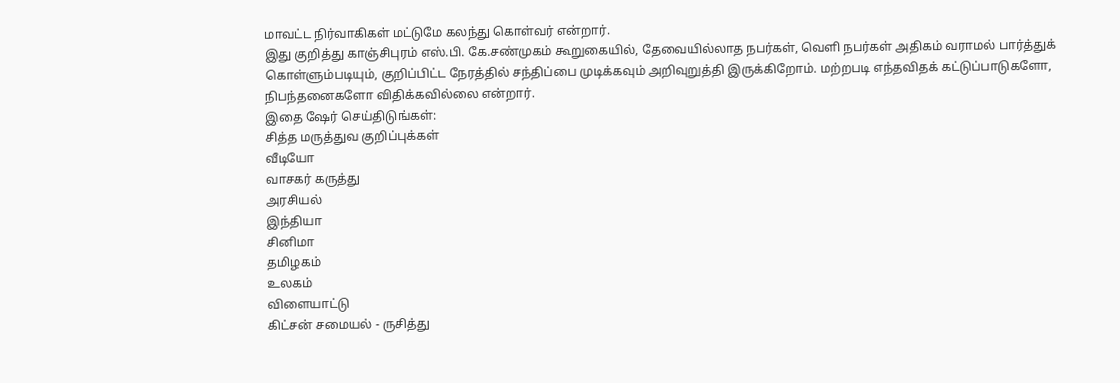மாவட்ட நிர்வாகிகள் மட்டுமே கலந்து கொள்வர் என்றார்.
இது குறித்து காஞ்சிபுரம் எஸ்.பி. கே.சண்முகம் கூறுகையில், தேவையில்லாத நபர்கள், வெளி நபர்கள் அதிகம் வராமல் பார்த்துக் கொள்ளும்படியும், குறிப்பிட்ட நேரத்தில் சந்திப்பை முடிக்கவும் அறிவுறுத்தி இருக்கிறோம். மற்றபடி எந்தவிதக் கட்டுப்பாடுகளோ, நிபந்தனைகளோ விதிக்கவில்லை என்றார்.
இதை ஷேர் செய்திடுங்கள்:
சித்த மருத்துவ குறிப்புக்கள்
வீடியோ
வாசகர் கருத்து
அரசியல்
இந்தியா
சினிமா
தமிழகம்
உலகம்
விளையாட்டு
கிட்சன் சமையல் - ருசித்து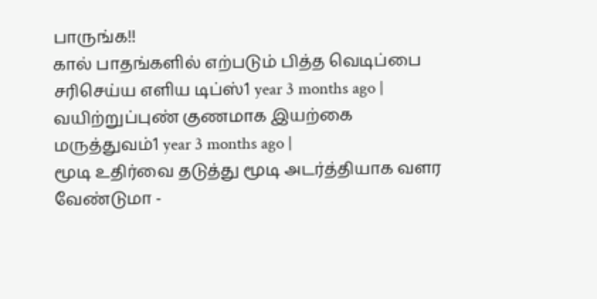பாருங்க!!
கால் பாதங்களில் எற்படும் பித்த வெடிப்பை சரிசெய்ய எளிய டிப்ஸ்1 year 3 months ago |
வயிற்றுப்புண் குணமாக இயற்கை மருத்துவம்1 year 3 months ago |
மூடி உதிர்வை தடுத்து மூடி அடர்த்தியாக வளர வேண்டுமா -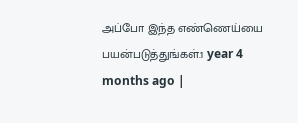அப்போ இந்த எண்ணெய்யை பயன்படுத்துங்கள்.1 year 4 months ago |